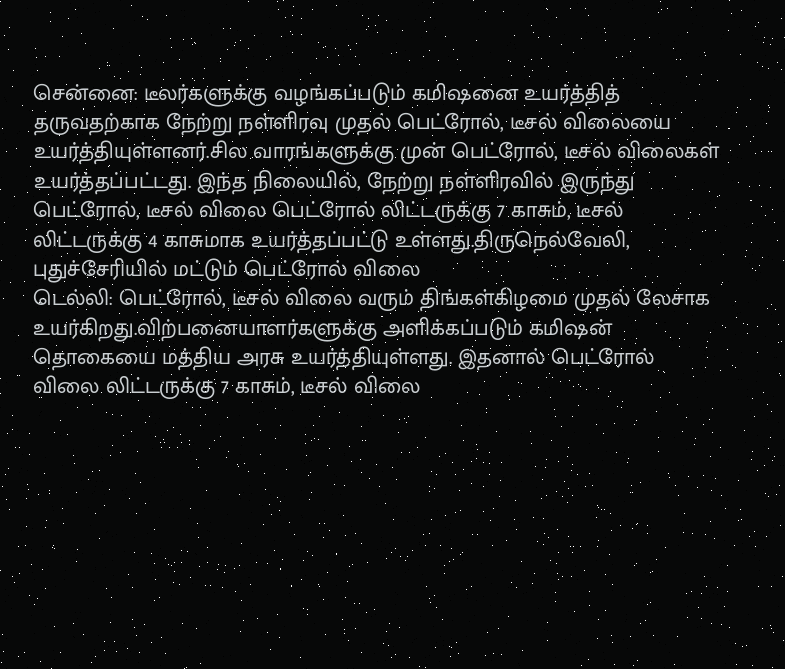சென்னை: டீலர்களுக்கு வழங்கப்படும் கமிஷனை உயர்த்தித் தருவதற்காக நேற்று நள்ளிரவு முதல் பெட்ரோல், டீசல் விலையை உயர்த்தியுள்ளனர்.சில வாரங்களுக்கு முன் பெட்ரோல், டீசல் விலைகள் உயர்த்தப்பட்டது. இந்த நிலையில், நேற்று நள்ளிரவில் இருந்து பெட்ரோல், டீசல் விலை பெட்ரோல் லிட்டருக்கு 7 காசும், டீசல் லிட்டருக்கு 4 காசுமாக உயர்த்தப்பட்டு உள்ளது.திருநெல்வேலி, புதுச்சேரியில் மட்டும் பெட்ரோல் விலை
டெல்லி: பெட்ரோல், டீசல் விலை வரும் திங்கள்கிழமை முதல் லேசாக உயர்கிறது.விற்பனையாளர்களுக்கு அளிக்கப்படும் கமிஷன் தொகையை மத்திய அரசு உயர்த்தியுள்ளது. இதனால் பெட்ரோல் விலை லிட்டருக்கு 7 காசும், டீசல் விலை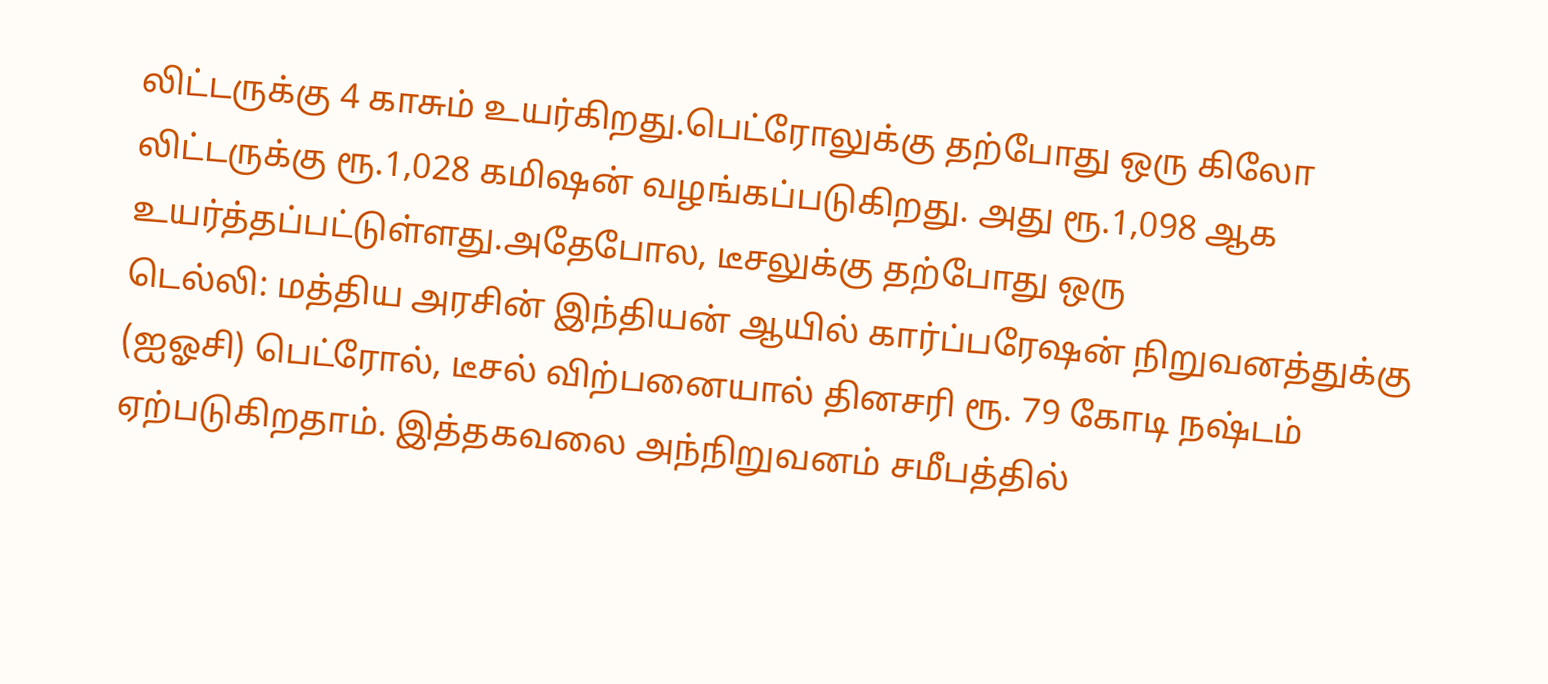லிட்டருக்கு 4 காசும் உயர்கிறது.பெட்ரோலுக்கு தற்போது ஒரு கிலோ லிட்டருக்கு ரூ.1,028 கமிஷன் வழங்கப்படுகிறது. அது ரூ.1,098 ஆக உயர்த்தப்பட்டுள்ளது.அதேபோல, டீசலுக்கு தற்போது ஒரு
டெல்லி: மத்திய அரசின் இந்தியன் ஆயில் கார்ப்பரேஷன் நிறுவனத்துக்கு (ஐஓசி) பெட்ரோல், டீசல் விற்பனையால் தினசரி ரூ. 79 கோடி நஷ்டம் ஏற்படுகிறதாம். இத்தகவலை அந்நிறுவனம் சமீபத்தில்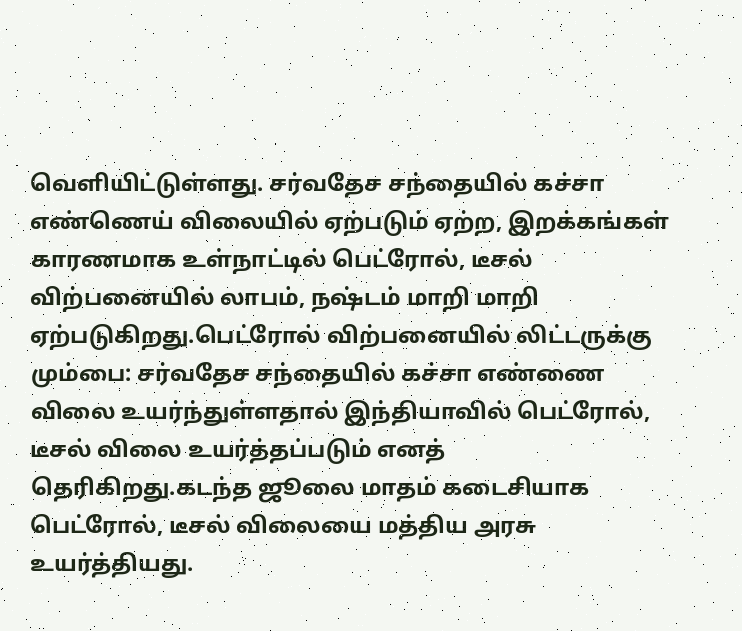வெளியிட்டுள்ளது. சர்வதேச சந்தையில் கச்சா எண்ணெய் விலையில் ஏற்படும் ஏற்ற, இறக்கங்கள் காரணமாக உள்நாட்டில் பெட்ரோல், டீசல் விற்பனையில் லாபம், நஷ்டம் மாறி மாறி ஏற்படுகிறது.பெட்ரோல் விற்பனையில் லிட்டருக்கு
மும்பை: சர்வதேச சந்தையில் கச்சா எண்ணை விலை உயர்ந்துள்ளதால் இந்தியாவில் பெட்ரோல், டீசல் விலை உயர்த்தப்படும் எனத் தெரிகிறது.கடந்த ஜூலை மாதம் கடைசியாக பெட்ரோல், டீசல் விலையை மத்திய அரசு உயர்த்தியது.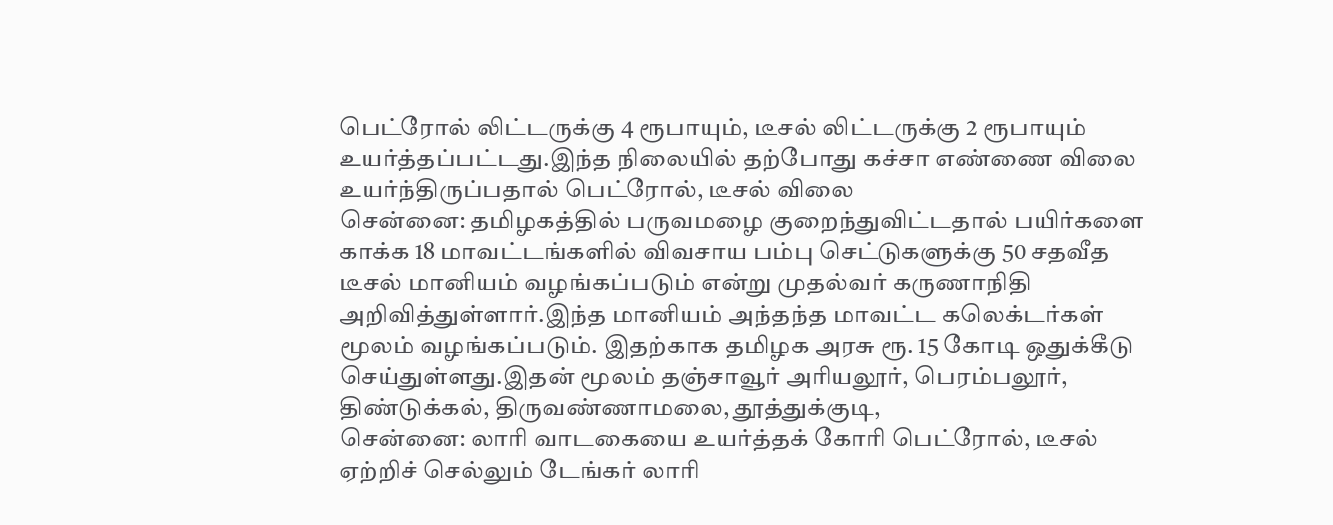பெட்ரோல் லிட்டருக்கு 4 ரூபாயும், டீசல் லிட்டருக்கு 2 ரூபாயும் உயர்த்தப்பட்டது.இந்த நிலையில் தற்போது கச்சா எண்ணை விலை உயர்ந்திருப்பதால் பெட்ரோல், டீசல் விலை
சென்னை: தமிழகத்தில் பருவமழை குறைந்துவிட்டதால் பயிர்களை காக்க 18 மாவட்டங்களில் விவசாய பம்பு செட்டுகளுக்கு 50 சதவீத டீசல் மானியம் வழங்கப்படும் என்று முதல்வர் கருணாநிதி அறிவித்துள்ளார்.இந்த மானியம் அந்தந்த மாவட்ட கலெக்டர்கள் மூலம் வழங்கப்படும். இதற்காக தமிழக அரசு ரூ. 15 கோடி ஒதுக்கீடு செய்துள்ளது.இதன் மூலம் தஞ்சாவூர் அரியலூர், பெரம்பலூர், திண்டுக்கல், திருவண்ணாமலை, தூத்துக்குடி,
சென்னை: லாரி வாடகையை உயர்த்தக் கோரி பெட்ரோல், டீசல் ஏற்றிச் செல்லும் டேங்கர் லாரி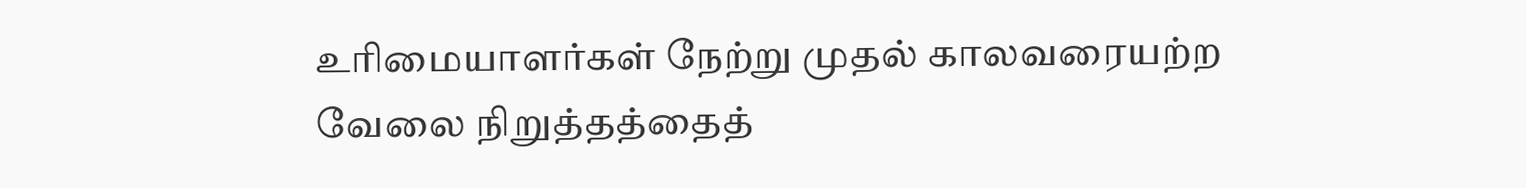உரிமையாளர்கள் நேற்று முதல் காலவரையற்ற வேலை நிறுத்தத்தைத்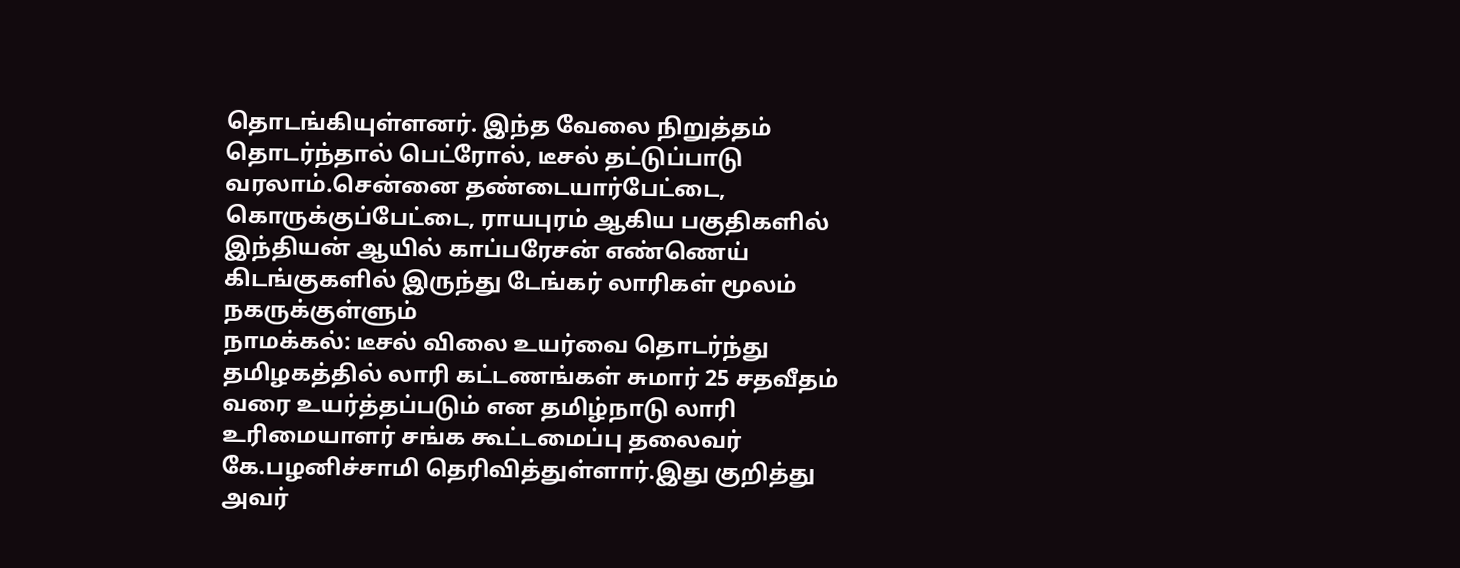தொடங்கியுள்ளனர். இந்த வேலை நிறுத்தம் தொடர்ந்தால் பெட்ரோல், டீசல் தட்டுப்பாடு வரலாம்.சென்னை தண்டையார்பேட்டை, கொருக்குப்பேட்டை, ராயபுரம் ஆகிய பகுதிகளில் இந்தியன் ஆயில் காப்பரேசன் எண்ணெய் கிடங்குகளில் இருந்து டேங்கர் லாரிகள் மூலம் நகருக்குள்ளும்
நாமக்கல்: டீசல் விலை உயர்வை தொடர்ந்து தமிழகத்தில் லாரி கட்டணங்கள் சுமார் 25 சதவீதம் வரை உயர்த்தப்படும் என தமிழ்நாடு லாரி உரிமையாளர் சங்க கூட்டமைப்பு தலைவர் கே.பழனிச்சாமி தெரிவித்துள்ளார்.இது குறித்து அவர்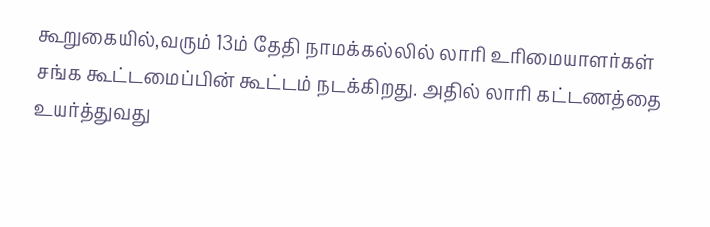கூறுகையில்,வரும் 13ம் தேதி நாமக்கல்லில் லாரி உரிமையாளர்கள் சங்க கூட்டமைப்பின் கூட்டம் நடக்கிறது. அதில் லாரி கட்டணத்தை உயர்த்துவது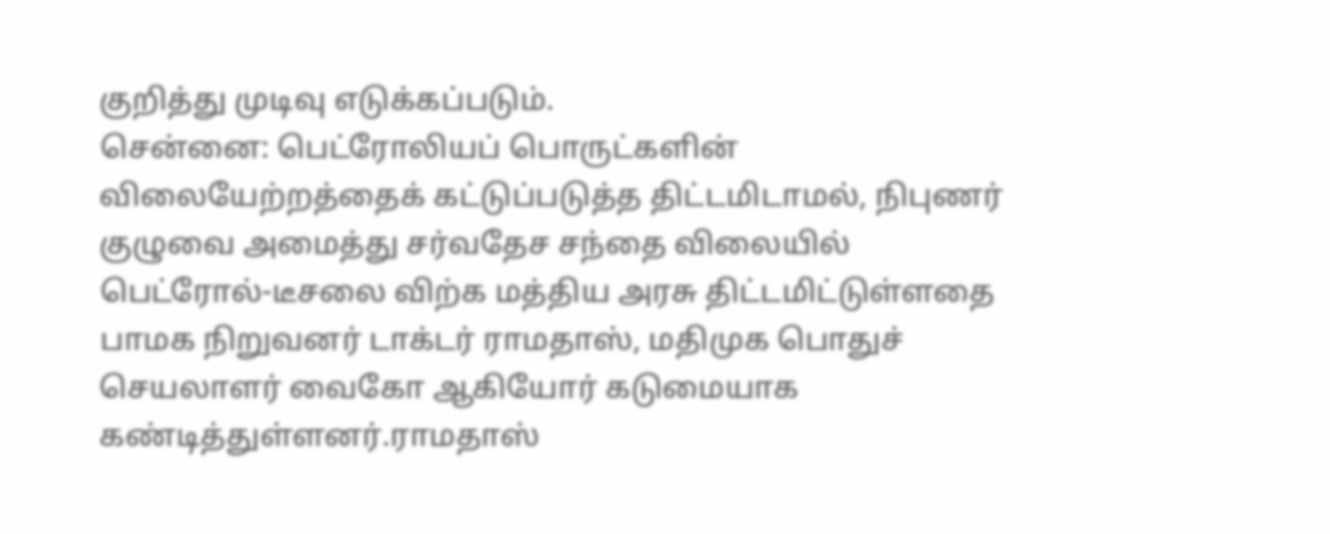குறித்து முடிவு எடுக்கப்படும்.
சென்னை: பெட்ரோலியப் பொருட்களின் விலையேற்றத்தைக் கட்டுப்படுத்த திட்டமிடாமல், நிபுணர் குழுவை அமைத்து சர்வதேச சந்தை விலையில் பெட்ரோல்-டீசலை விற்க மத்திய அரசு திட்டமிட்டுள்ளதை பாமக நிறுவனர் டாக்டர் ராமதாஸ், மதிமுக பொதுச் செயலாளர் வைகோ ஆகியோர் கடுமையாக கண்டித்துள்ளனர்.ராமதாஸ்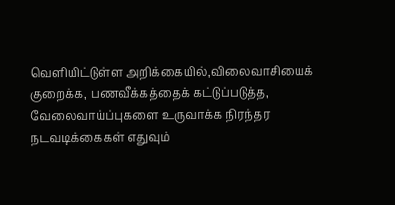வெளியிட்டுள்ள அறிக்கையில்,விலைவாசியைக் குறைக்க, பணவீக்கத்தைக் கட்டுப்படுத்த, வேலைவாய்ப்புகளை உருவாக்க நிரந்தர நடவடிக்கைகள் எதுவும்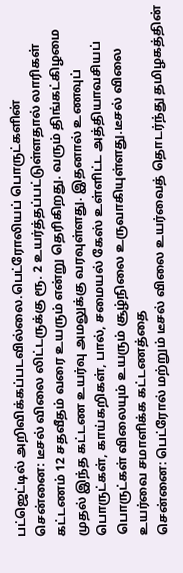பட்ஜெட்டில் அறிவிக்கப்படவில்லை.பெட்ரோலியப் பொருட்களின்
சென்னை: டீசல் விலை லிட்டருக்கு ரூ. 2 உயர்த்தப்பட்டுள்ளதால் லாரிகள் கட்டணம் 12 சதவீதம் வரை உயரும் என்று தெரிகிறது. வரும் திங்கட்கிழமை முதல் இந்த கட்டண உயர்வு அமலுக்கு வரவுள்ளது. இதனால் உணவுப் பொருட்கள், காய்கறிகள், பால், சமையல் கேஸ் உள்ளிட்ட அத்தியாவசியப் பொருட்கள் விலையும் உயரும் சூழ்நிலை உருவாகியுள்ளது.டீசல் விலை உயர்வை சமாளிக்க கட்டணத்தை
சென்னை: பெட்ரோல் மற்றும் டீசல் விலை உயர்வைத் தொடர்ந்து தமிழகத்தின்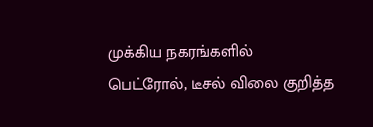முக்கிய நகரங்களில் பெட்ரோல், டீசல் விலை குறித்த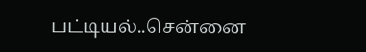பட்டியல்..சென்னை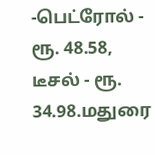-பெட்ரோல் - ரூ. 48.58, டீசல் - ரூ. 34.98.மதுரை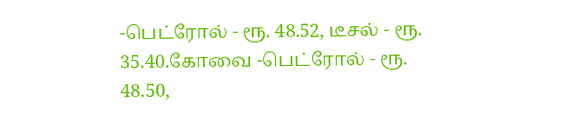-பெட்ரோல் - ரூ. 48.52, டீசல் - ரூ. 35.40.கோவை -பெட்ரோல் - ரூ. 48.50,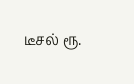டீசல் ரூ.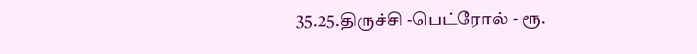35.25.திருச்சி -பெட்ரோல் - ரூ.